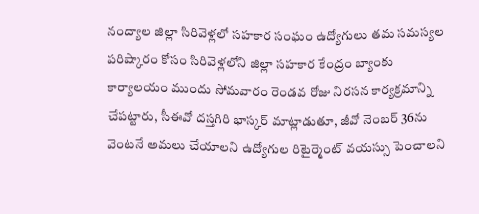నంద్యాల జిల్లా సిరివెళ్లలో సహకార సంఘం ఉద్యోగులు తమ సమస్యల పరిష్కారం కోసం సిరివెళ్లలోని జిల్లా సహకార కేంద్రం బ్యాంకు కార్యాలయం ముందు సోమవారం రెండవ రోజు నిరసన కార్యక్రమాన్ని చేపట్టారు, సీఈవో దస్తగిరి భాస్కర్ మాట్లాడుతూ, జీవో నెంబర్ 36ను వెంటనే అమలు చేయాలని ఉద్యోగుల రిటైర్మెంట్ వయస్సు పెంచాలని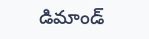డిమాండ్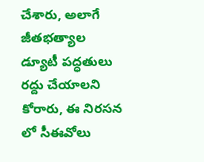చేశారు, అలాగే జీతభత్యాల డ్యూటీ పద్ధతులు రద్దు చేయాలని కోరారు, ఈ నిరసన లో సీఈవోలు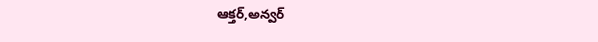ఆక్తర్,అన్వర్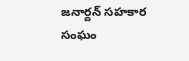జనార్దన్ సహకార సంఘం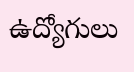ఉద్యోగులు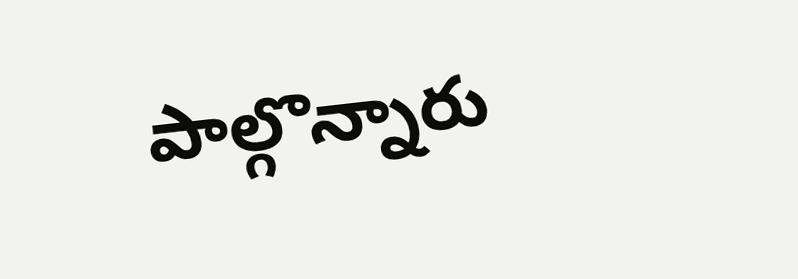పాల్గొన్నారు